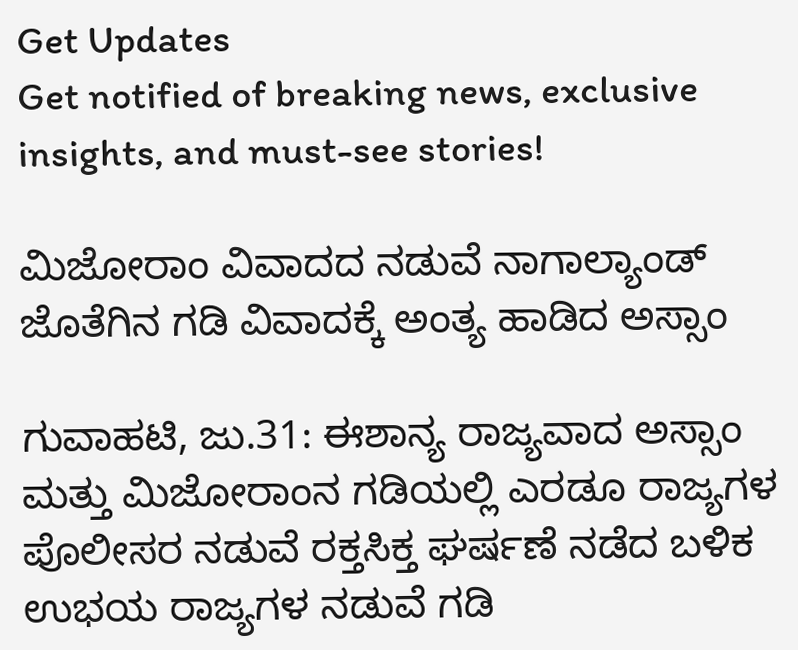Get Updates
Get notified of breaking news, exclusive insights, and must-see stories!

ಮಿಜೋರಾಂ ವಿವಾದದ ನಡುವೆ ನಾಗಾಲ್ಯಾಂಡ್‌ ಜೊತೆಗಿನ ಗಡಿ ವಿವಾದಕ್ಕೆ ಅಂತ್ಯ ಹಾಡಿದ ಅಸ್ಸಾಂ

ಗುವಾಹಟಿ, ಜು.31: ಈಶಾನ್ಯ ರಾಜ್ಯವಾದ ಅಸ್ಸಾಂ ಮತ್ತು ಮಿಜೋರಾಂನ ಗಡಿಯಲ್ಲಿ ಎರಡೂ ರಾಜ್ಯಗಳ ಪೊಲೀಸರ ನಡುವೆ ರಕ್ತಸಿಕ್ತ ಘರ್ಷಣೆ ನಡೆದ ಬಳಿಕ ಉಭಯ ರಾಜ್ಯಗಳ ನಡುವೆ ಗಡಿ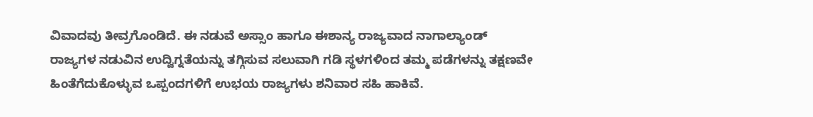ವಿವಾದವು ತೀವ್ರಗೊಂಡಿದೆ. ಈ ನಡುವೆ ಅಸ್ಸಾಂ ಹಾಗೂ ಈಶಾನ್ಯ ರಾಜ್ಯವಾದ ನಾಗಾಲ್ಯಾಂಡ್ ರಾಜ್ಯಗಳ ನಡುವಿನ ಉದ್ವಿಗ್ನತೆಯನ್ನು ತಗ್ಗಿಸುವ ಸಲುವಾಗಿ ಗಡಿ ಸ್ಥಳಗಳಿಂದ ತಮ್ಮ ಪಡೆಗಳನ್ನು ತಕ್ಷಣವೇ ಹಿಂತೆಗೆದುಕೊಳ್ಳುವ ಒಪ್ಪಂದಗಳಿಗೆ ಉಭಯ ರಾಜ್ಯಗಳು ಶನಿವಾರ ಸಹಿ ಹಾಕಿವೆ.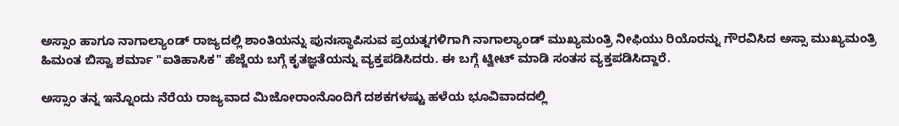ಅಸ್ಸಾಂ ಹಾಗೂ ನಾಗಾಲ್ಯಾಂಡ್ ರಾಜ್ಯದಲ್ಲಿ ಶಾಂತಿಯನ್ನು ಪುನಃಸ್ಥಾಪಿಸುವ ಪ್ರಯತ್ನಗಳಿಗಾಗಿ ನಾಗಾಲ್ಯಾಂಡ್ ಮುಖ್ಯಮಂತ್ರಿ ನೀಫಿಯು ರಿಯೊರನ್ನು ಗೌರವಿಸಿದ ಅಸ್ಸಾ ಮುಖ್ಯಮಂತ್ರಿ ಹಿಮಂತ ಬಿಸ್ವಾ ಶರ್ಮಾ "ಐತಿಹಾಸಿಕ" ಹೆಜ್ಜೆಯ ಬಗ್ಗೆ ಕೃತಜ್ಞತೆಯನ್ನು ವ್ಯಕ್ತಪಡಿಸಿದರು. ಈ ಬಗ್ಗೆ ಟ್ವೀಟ್‌ ಮಾಡಿ ಸಂತಸ ವ್ಯಕ್ತಪಡಿಸಿದ್ದಾರೆ.

ಅಸ್ಸಾಂ ತನ್ನ ಇನ್ನೊಂದು ನೆರೆಯ ರಾಜ್ಯವಾದ ಮಿಜೋರಾಂನೊಂದಿಗೆ ದಶಕಗಳಷ್ಟು ಹಳೆಯ ಭೂವಿವಾದದಲ್ಲಿ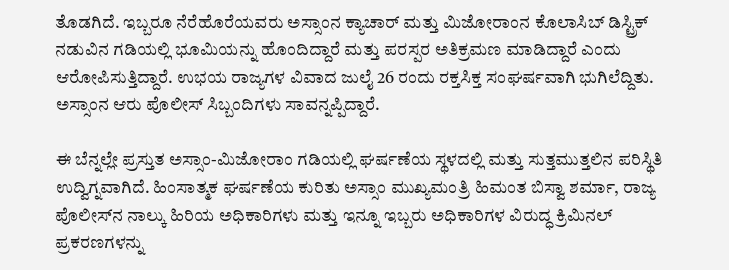ತೊಡಗಿದೆ. ಇಬ್ಬರೂ ನೆರೆಹೊರೆಯವರು ಅಸ್ಸಾಂನ ಕ್ಯಾಚಾರ್ ಮತ್ತು ಮಿಜೋರಾಂನ ಕೊಲಾಸಿಬ್ ಡಿಸ್ಟ್ರಿಕ್ ನಡುವಿನ ಗಡಿಯಲ್ಲಿ ಭೂಮಿಯನ್ನು ಹೊಂದಿದ್ದಾರೆ ಮತ್ತು ಪರಸ್ಪರ ಅತಿಕ್ರಮಣ ಮಾಡಿದ್ದಾರೆ ಎಂದು ಆರೋಪಿಸುತ್ತಿದ್ದಾರೆ. ಉಭಯ ರಾಜ್ಯಗಳ ವಿವಾದ ಜುಲೈ 26 ರಂದು ರಕ್ತಸಿಕ್ತ ಸಂಘರ್ಷವಾಗಿ ಭುಗಿಲೆದ್ದಿತು. ಅಸ್ಸಾಂನ ಆರು ಪೊಲೀಸ್‌ ಸಿಬ್ಬಂದಿಗಳು ಸಾವನ್ನಪ್ಪಿದ್ದಾರೆ.

ಈ ಬೆನ್ನಲ್ಲೇ ಪ್ರಸ್ತುತ ಅಸ್ಸಾಂ-ಮಿಜೋರಾಂ ಗಡಿಯಲ್ಲಿ ಘರ್ಷಣೆಯ ಸ್ಥಳದಲ್ಲಿ ಮತ್ತು ಸುತ್ತಮುತ್ತಲಿನ ಪರಿಸ್ಥಿತಿ ಉದ್ವಿಗ್ನವಾಗಿದೆ. ಹಿಂಸಾತ್ಮಕ ಘರ್ಷಣೆಯ ಕುರಿತು ಅಸ್ಸಾಂ ಮುಖ್ಯಮಂತ್ರಿ ಹಿಮಂತ ಬಿಸ್ವಾ ಶರ್ಮಾ, ರಾಜ್ಯ ಪೊಲೀಸ್‌ನ ನಾಲ್ಕು ಹಿರಿಯ ಅಧಿಕಾರಿಗಳು ಮತ್ತು ಇನ್ನೂ ಇಬ್ಬರು ಅಧಿಕಾರಿಗಳ ವಿರುದ್ಧ ಕ್ರಿಮಿನಲ್ ಪ್ರಕರಣಗಳನ್ನು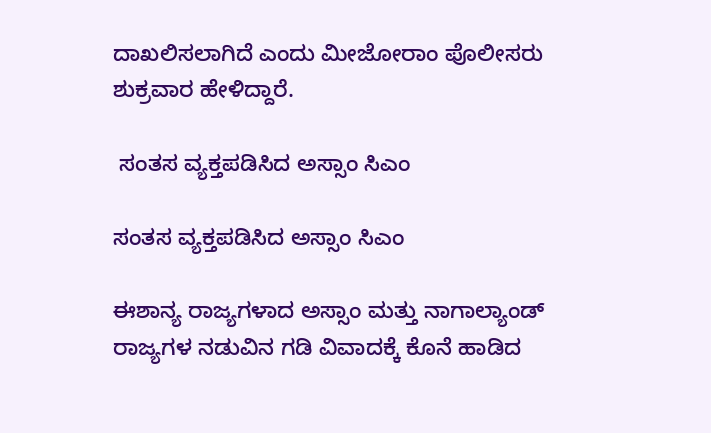ದಾಖಲಿಸಲಾಗಿದೆ ಎಂದು ಮೀಜೋರಾಂ ಪೊಲೀಸರು ಶುಕ್ರವಾರ ಹೇಳಿದ್ದಾರೆ.

 ಸಂತಸ ವ್ಯಕ್ತಪಡಿಸಿದ ಅಸ್ಸಾಂ ಸಿಎಂ

ಸಂತಸ ವ್ಯಕ್ತಪಡಿಸಿದ ಅಸ್ಸಾಂ ಸಿಎಂ

ಈಶಾನ್ಯ ರಾಜ್ಯಗಳಾದ ಅಸ್ಸಾಂ ಮತ್ತು ನಾಗಾಲ್ಯಾಂಡ್ ರಾಜ್ಯಗಳ ನಡುವಿನ ಗಡಿ ವಿವಾದಕ್ಕೆ ಕೊನೆ ಹಾಡಿದ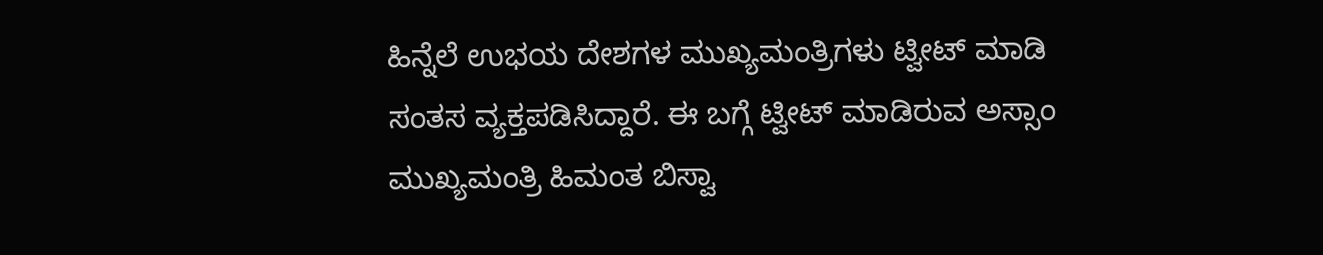ಹಿನ್ನೆಲೆ ಉಭಯ ದೇಶಗಳ ಮುಖ್ಯಮಂತ್ರಿಗಳು ಟ್ವೀಟ್‌ ಮಾಡಿ ಸಂತಸ ವ್ಯಕ್ತಪಡಿಸಿದ್ದಾರೆ. ಈ ಬಗ್ಗೆ ಟ್ವೀಟ್‌ ಮಾಡಿರುವ ಅಸ್ಸಾಂ ಮುಖ್ಯಮಂತ್ರಿ ಹಿಮಂತ ಬಿಸ್ವಾ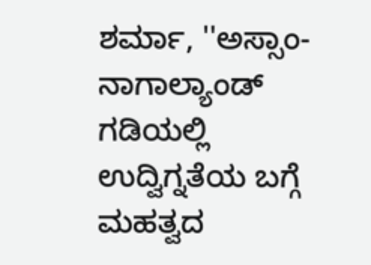ಶರ್ಮಾ, ''ಅಸ್ಸಾಂ-ನಾಗಾಲ್ಯಾಂಡ್ ಗಡಿಯಲ್ಲಿ ಉದ್ವಿಗ್ನತೆಯ ಬಗ್ಗೆ ಮಹತ್ವದ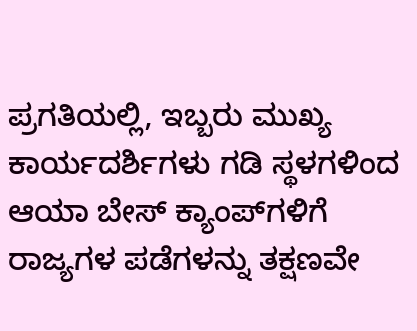ಪ್ರಗತಿಯಲ್ಲಿ, ಇಬ್ಬರು ಮುಖ್ಯ ಕಾರ್ಯದರ್ಶಿಗಳು ಗಡಿ ಸ್ಥಳಗಳಿಂದ ಆಯಾ ಬೇಸ್ ಕ್ಯಾಂಪ್‌ಗಳಿಗೆ ರಾಜ್ಯಗಳ ಪಡೆಗಳನ್ನು ತಕ್ಷಣವೇ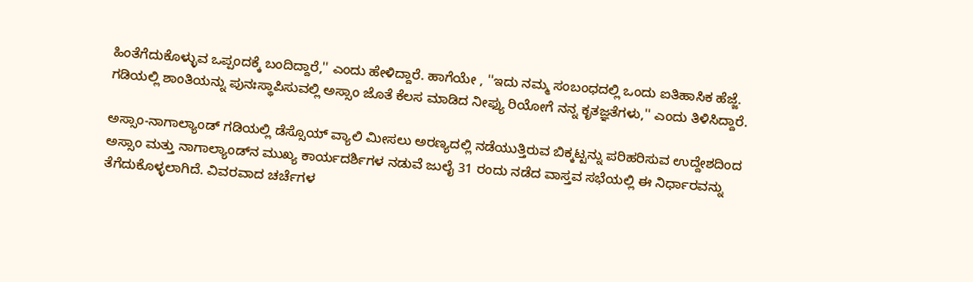ಹಿಂತೆಗೆದುಕೊಳ್ಳುವ ಒಪ್ಪಂದಕ್ಕೆ ಬಂದಿದ್ದಾರೆ,'' ಎಂದು ಹೇಳಿದ್ದಾರೆ. ಹಾಗೆಯೇ , ''ಇದು ನಮ್ಮ ಸಂಬಂಧದಲ್ಲಿ ಒಂದು ಐತಿಹಾಸಿಕ ಹೆಜ್ಜೆ. ಗಡಿಯಲ್ಲಿ ಶಾಂತಿಯನ್ನು ಪುನಃಸ್ಥಾಪಿಸುವಲ್ಲಿ ಅಸ್ಸಾಂ ಜೊತೆ ಕೆಲಸ ಮಾಡಿದ ನೀಫ್ಯು ರಿಯೋಗೆ ನನ್ನ ಕೃತಜ್ಞತೆಗಳು,'' ಎಂದು ತಿಳಿಸಿದ್ದಾರೆ.

ಅಸ್ಸಾಂ-ನಾಗಾಲ್ಯಾಂಡ್ ಗಡಿಯಲ್ಲಿ ಡೆಸ್ಸೊಯ್ ವ್ಯಾಲಿ ಮೀಸಲು ಅರಣ್ಯದಲ್ಲಿ ನಡೆಯುತ್ತಿರುವ ಬಿಕ್ಕಟ್ಟನ್ನು ಪರಿಹರಿಸುವ ಉದ್ದೇಶದಿಂದ ಅಸ್ಸಾಂ ಮತ್ತು ನಾಗಾಲ್ಯಾಂಡ್‌ನ ಮುಖ್ಯ ಕಾರ್ಯದರ್ಶಿಗಳ ನಡುವೆ ಜುಲೈ 31 ರಂದು ನಡೆದ ವಾಸ್ತವ ಸಭೆಯಲ್ಲಿ ಈ ನಿರ್ಧಾರವನ್ನು ತೆಗೆದುಕೊಳ್ಳಲಾಗಿದೆ. ವಿವರವಾದ ಚರ್ಚೆಗಳ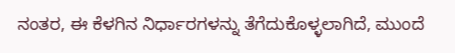ನಂತರ, ಈ ಕೆಳಗಿನ ನಿರ್ಧಾರಗಳನ್ನು ತೆಗೆದುಕೊಳ್ಳಲಾಗಿದೆ, ಮುಂದೆ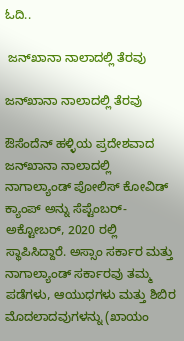ಓದಿ..

 ಜನ್‌ಖಾನಾ ನಾಲಾದಲ್ಲಿ ತೆರವು

ಜನ್‌ಖಾನಾ ನಾಲಾದಲ್ಲಿ ತೆರವು

ಔಸೆಂದೆನ್ ಹಳ್ಳಿಯ ಪ್ರದೇಶವಾದ ಜನ್‌ಖಾನಾ ನಾಲಾದಲ್ಲಿ ನಾಗಾಲ್ಯಾಂಡ್ ಪೋಲಿಸ್ ಕೋವಿಡ್ ಕ್ಯಾಂಪ್ ಅನ್ನು ಸೆಪ್ಟೆಂಬರ್-ಅಕ್ಟೋಬರ್, 2020 ರಲ್ಲಿ ಸ್ಥಾಪಿಸಿದ್ದಾರೆ. ಅಸ್ಸಾಂ ಸರ್ಕಾರ ಮತ್ತು ನಾಗಾಲ್ಯಾಂಡ್ ಸರ್ಕಾರವು ತಮ್ಮ ಪಡೆಗಳು, ಆಯುಧಗಳು ಮತ್ತು ಶಿಬಿರ ಮೊದಲಾದವುಗಳನ್ನು (ಖಾಯಂ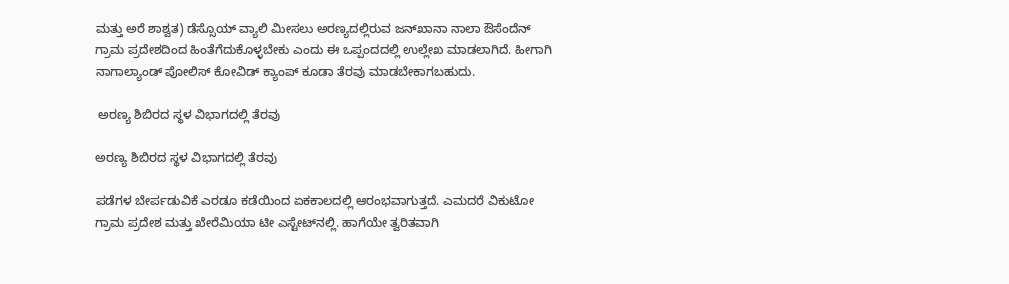ಮತ್ತು ಅರೆ ಶಾಶ್ವತ) ಡೆಸ್ಸೊಯ್ ವ್ಯಾಲಿ ಮೀಸಲು ಅರಣ್ಯದಲ್ಲಿರುವ ಜನ್‌ಖಾನಾ ನಾಲಾ ಔಸೆಂದೆನ್ ಗ್ರಾಮ ಪ್ರದೇಶದಿಂದ ಹಿಂತೆಗೆದುಕೊಳ್ಳಬೇಕು ಎಂದು ಈ ಒಪ್ಪಂದದಲ್ಲಿ ಉಲ್ಲೇಖ ಮಾಡಲಾಗಿದೆ. ಹೀಗಾಗಿ ನಾಗಾಲ್ಯಾಂಡ್ ಪೋಲಿಸ್ ಕೋವಿಡ್ ಕ್ಯಾಂಪ್ ಕೂಡಾ ತೆರವು ಮಾಡಬೇಕಾಗಬಹುದು.

 ಅರಣ್ಯ ಶಿಬಿರದ ಸ್ಥಳ ವಿಭಾಗದಲ್ಲಿ ತೆರವು

ಅರಣ್ಯ ಶಿಬಿರದ ಸ್ಥಳ ವಿಭಾಗದಲ್ಲಿ ತೆರವು

ಪಡೆಗಳ ಬೇರ್ಪಡುವಿಕೆ ಎರಡೂ ಕಡೆಯಿಂದ ಏಕಕಾಲದಲ್ಲಿ ಆರಂಭವಾಗುತ್ತದೆ. ಎಮದರೆ ವಿಕುಟೋ ಗ್ರಾಮ ಪ್ರದೇಶ ಮತ್ತು ಖೇರೆಮಿಯಾ ಟೀ ಎಸ್ಟೇಟ್‌ನಲ್ಲಿ. ಹಾಗೆಯೇ ತ್ವರಿತವಾಗಿ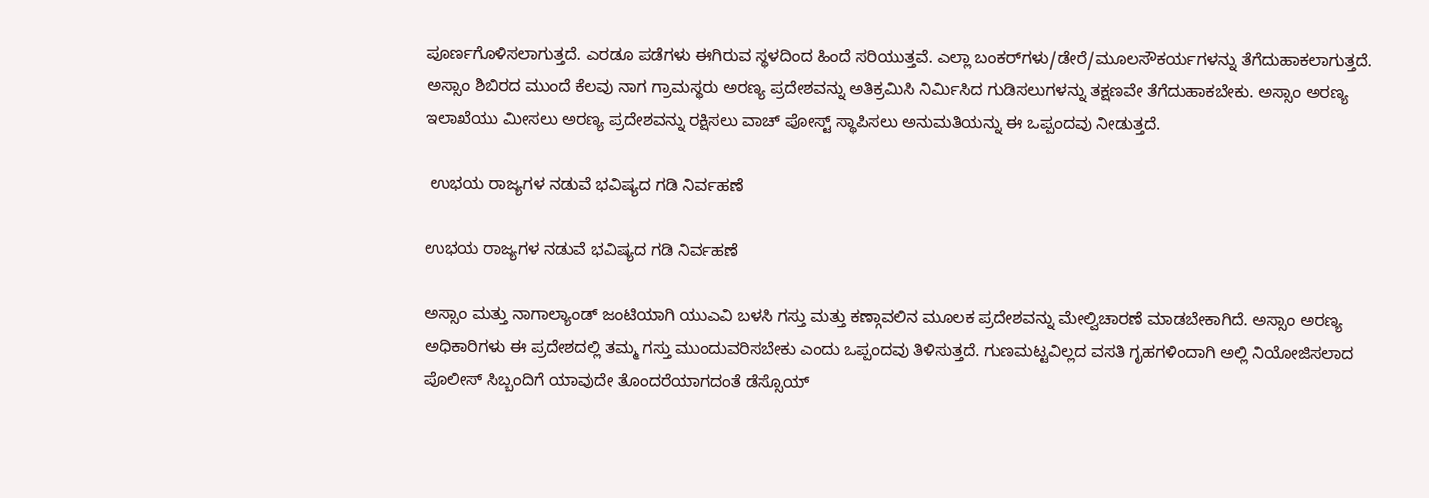ಪೂರ್ಣಗೊಳಿಸಲಾಗುತ್ತದೆ. ಎರಡೂ ಪಡೆಗಳು ಈಗಿರುವ ಸ್ಥಳದಿಂದ ಹಿಂದೆ ಸರಿಯುತ್ತವೆ. ಎಲ್ಲಾ ಬಂಕರ್‌ಗಳು/ಡೇರೆ/ಮೂಲಸೌಕರ್ಯಗಳನ್ನು ತೆಗೆದುಹಾಕಲಾಗುತ್ತದೆ. ಅಸ್ಸಾಂ ಶಿಬಿರದ ಮುಂದೆ ಕೆಲವು ನಾಗ ಗ್ರಾಮಸ್ಥರು ಅರಣ್ಯ ಪ್ರದೇಶವನ್ನು ಅತಿಕ್ರಮಿಸಿ ನಿರ್ಮಿಸಿದ ಗುಡಿಸಲುಗಳನ್ನು ತಕ್ಷಣವೇ ತೆಗೆದುಹಾಕಬೇಕು. ಅಸ್ಸಾಂ ಅರಣ್ಯ ಇಲಾಖೆಯು ಮೀಸಲು ಅರಣ್ಯ ಪ್ರದೇಶವನ್ನು ರಕ್ಷಿಸಲು ವಾಚ್ ಪೋಸ್ಟ್ ಸ್ಥಾಪಿಸಲು ಅನುಮತಿಯನ್ನು ಈ ಒಪ್ಪಂದವು ನೀಡುತ್ತದೆ.

 ಉಭಯ ರಾಜ್ಯಗಳ ನಡುವೆ ಭವಿಷ್ಯದ ಗಡಿ ನಿರ್ವಹಣೆ

ಉಭಯ ರಾಜ್ಯಗಳ ನಡುವೆ ಭವಿಷ್ಯದ ಗಡಿ ನಿರ್ವಹಣೆ

ಅಸ್ಸಾಂ ಮತ್ತು ನಾಗಾಲ್ಯಾಂಡ್ ಜಂಟಿಯಾಗಿ ಯುಎವಿ ಬಳಸಿ ಗಸ್ತು ಮತ್ತು ಕಣ್ಗಾವಲಿನ ಮೂಲಕ ಪ್ರದೇಶವನ್ನು ಮೇಲ್ವಿಚಾರಣೆ ಮಾಡಬೇಕಾಗಿದೆ. ಅಸ್ಸಾಂ ಅರಣ್ಯ ಅಧಿಕಾರಿಗಳು ಈ ಪ್ರದೇಶದಲ್ಲಿ ತಮ್ಮ ಗಸ್ತು ಮುಂದುವರಿಸಬೇಕು ಎಂದು ಒಪ್ಪಂದವು ತಿಳಿಸುತ್ತದೆ. ಗುಣಮಟ್ಟವಿಲ್ಲದ ವಸತಿ ಗೃಹಗಳಿಂದಾಗಿ ಅಲ್ಲಿ ನಿಯೋಜಿಸಲಾದ ಪೊಲೀಸ್ ಸಿಬ್ಬಂದಿಗೆ ಯಾವುದೇ ತೊಂದರೆಯಾಗದಂತೆ ಡೆಸ್ಸೊಯ್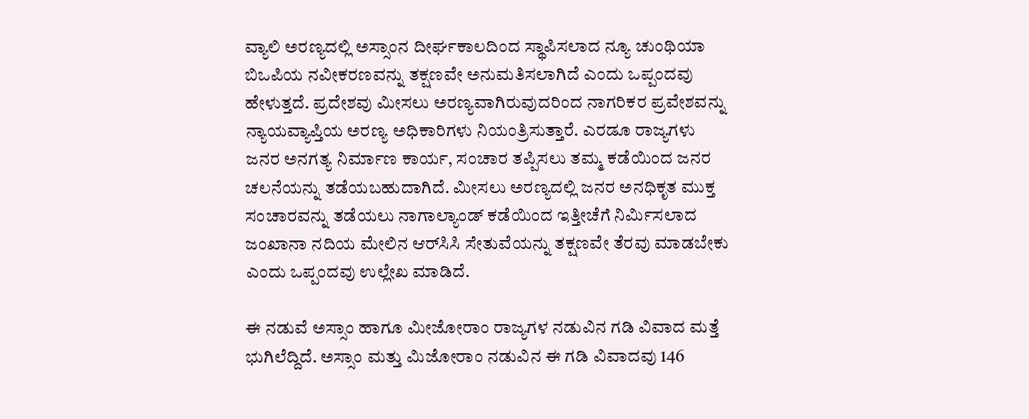ವ್ಯಾಲಿ ಅರಣ್ಯದಲ್ಲಿ ಅಸ್ಸಾಂನ ದೀರ್ಘಕಾಲದಿಂದ ಸ್ಥಾಪಿಸಲಾದ ನ್ಯೂ ಚುಂಥಿಯಾ ಬಿಒಪಿಯ ನವೀಕರಣವನ್ನು ತಕ್ಷಣವೇ ಅನುಮತಿಸಲಾಗಿದೆ ಎಂದು ಒಪ್ಪಂದವು ಹೇಳುತ್ತದೆ. ಪ್ರದೇಶವು ಮೀಸಲು ಅರಣ್ಯವಾಗಿರುವುದರಿಂದ ನಾಗರಿಕರ ಪ್ರವೇಶವನ್ನು ನ್ಯಾಯವ್ಯಾಪ್ತಿಯ ಅರಣ್ಯ ಅಧಿಕಾರಿಗಳು ನಿಯಂತ್ರಿಸುತ್ತಾರೆ. ಎರಡೂ ರಾಜ್ಯಗಳು ಜನರ ಅನಗತ್ಯ ನಿರ್ಮಾಣ ಕಾರ್ಯ, ಸಂಚಾರ ತಪ್ಪಿಸಲು ತಮ್ಮ ಕಡೆಯಿಂದ ಜನರ ಚಲನೆಯನ್ನು ತಡೆಯಬಹುದಾಗಿದೆ. ಮೀಸಲು ಅರಣ್ಯದಲ್ಲಿ ಜನರ ಅನಧಿಕೃತ ಮುಕ್ತ ಸಂಚಾರವನ್ನು ತಡೆಯಲು ನಾಗಾಲ್ಯಾಂಡ್ ಕಡೆಯಿಂದ ಇತ್ತೀಚೆಗೆ ನಿರ್ಮಿಸಲಾದ ಜಂಖಾನಾ ನದಿಯ ಮೇಲಿನ ಆರ್‌ಸಿಸಿ ಸೇತುವೆಯನ್ನು ತಕ್ಷಣವೇ ತೆರವು ಮಾಡಬೇಕು ಎಂದು ಒಪ್ಪಂದವು ಉಲ್ಲೇಖ ಮಾಡಿದೆ.

ಈ ನಡುವೆ ಅಸ್ಸಾಂ ಹಾಗೂ ಮೀಜೋರಾಂ ರಾಜ್ಯಗಳ ನಡುವಿನ ಗಡಿ ವಿವಾದ ಮತ್ತೆ ಭುಗಿಲೆದ್ದಿದೆ. ಅಸ್ಸಾಂ ಮತ್ತು ಮಿಜೋರಾಂ ನಡುವಿನ ಈ ಗಡಿ ವಿವಾದವು 146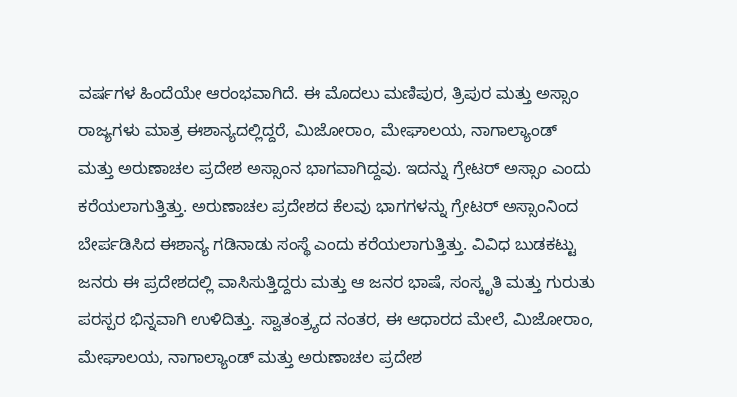ವರ್ಷಗಳ ಹಿಂದೆಯೇ ಆರಂಭವಾಗಿದೆ. ಈ ಮೊದಲು ಮಣಿಪುರ, ತ್ರಿಪುರ ಮತ್ತು ಅಸ್ಸಾಂ ರಾಜ್ಯಗಳು ಮಾತ್ರ ಈಶಾನ್ಯದಲ್ಲಿದ್ದರೆ, ಮಿಜೋರಾಂ, ಮೇಘಾಲಯ, ನಾಗಾಲ್ಯಾಂಡ್ ಮತ್ತು ಅರುಣಾಚಲ ಪ್ರದೇಶ ಅಸ್ಸಾಂನ ಭಾಗವಾಗಿದ್ದವು. ಇದನ್ನು ಗ್ರೇಟರ್ ಅಸ್ಸಾಂ ಎಂದು ಕರೆಯಲಾಗುತ್ತಿತ್ತು. ಅರುಣಾಚಲ ಪ್ರದೇಶದ ಕೆಲವು ಭಾಗಗಳನ್ನು ಗ್ರೇಟರ್ ಅಸ್ಸಾಂನಿಂದ ಬೇರ್ಪಡಿಸಿದ ಈಶಾನ್ಯ ಗಡಿನಾಡು ಸಂಸ್ಥೆ ಎಂದು ಕರೆಯಲಾಗುತ್ತಿತ್ತು. ವಿವಿಧ ಬುಡಕಟ್ಟು ಜನರು ಈ ಪ್ರದೇಶದಲ್ಲಿ ವಾಸಿಸುತ್ತಿದ್ದರು ಮತ್ತು ಆ ಜನರ ಭಾಷೆ, ಸಂಸ್ಕೃತಿ ಮತ್ತು ಗುರುತು ಪರಸ್ಪರ ಭಿನ್ನವಾಗಿ ಉಳಿದಿತ್ತು. ಸ್ವಾತಂತ್ರ್ಯದ ನಂತರ, ಈ ಆಧಾರದ ಮೇಲೆ, ಮಿಜೋರಾಂ, ಮೇಘಾಲಯ, ನಾಗಾಲ್ಯಾಂಡ್ ಮತ್ತು ಅರುಣಾಚಲ ಪ್ರದೇಶ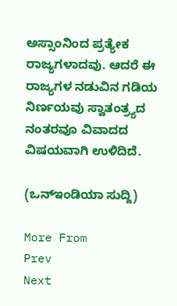ಅಸ್ಸಾಂನಿಂದ ಪ್ರತ್ಯೇಕ ರಾಜ್ಯಗಳಾದವು. ಆದರೆ ಈ ರಾಜ್ಯಗಳ ನಡುವಿನ ಗಡಿಯ ನಿರ್ಣಯವು ಸ್ವಾತಂತ್ರ್ಯದ ನಂತರವೂ ವಿವಾದದ ವಿಷಯವಾಗಿ ಉಳಿದಿದೆ.

(ಒನ್‌ಇಂಡಿಯಾ ಸುದ್ದಿ)

More From
Prev
Next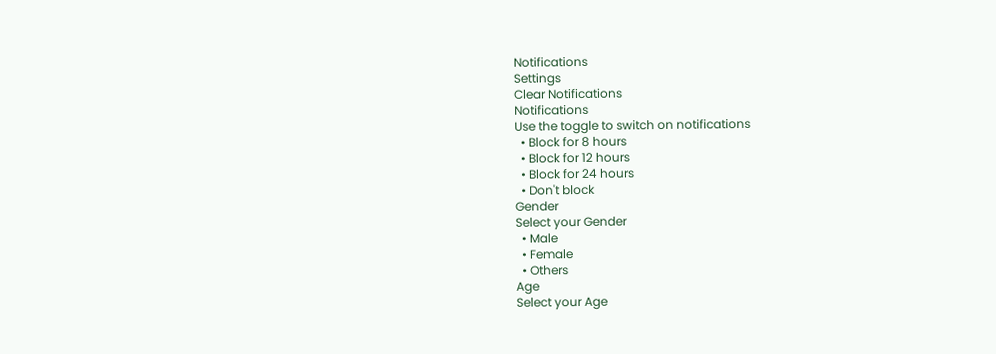Notifications
Settings
Clear Notifications
Notifications
Use the toggle to switch on notifications
  • Block for 8 hours
  • Block for 12 hours
  • Block for 24 hours
  • Don't block
Gender
Select your Gender
  • Male
  • Female
  • Others
Age
Select your Age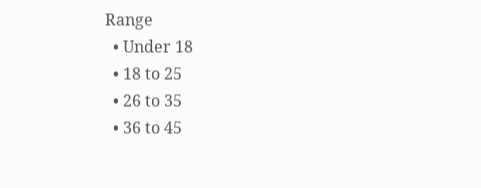Range
  • Under 18
  • 18 to 25
  • 26 to 35
  • 36 to 45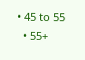• 45 to 55
  • 55+